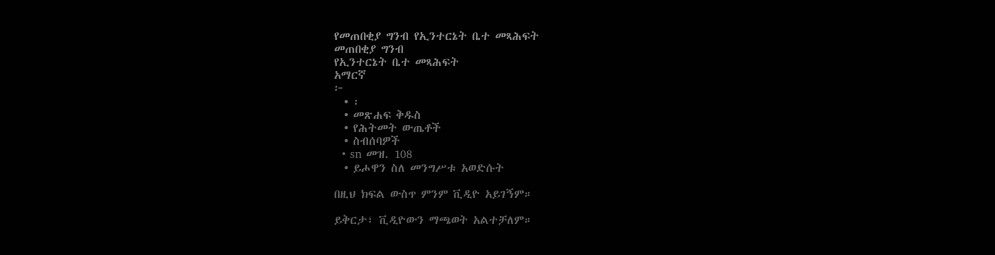የመጠበቂያ ግንብ የኢንተርኔት ቤተ መጻሕፍት
መጠበቂያ ግንብ
የኢንተርኔት ቤተ መጻሕፍት
አማርኛ
፦
  • ፡
  • መጽሐፍ ቅዱስ
  • የሕትመት ውጤቶች
  • ስብሰባዎች
  • sn መዝ. 108
  • ይሖዋን ስለ መንግሥቱ አወድሱት

በዚህ ክፍል ውስጥ ምንም ቪዲዮ አይገኝም።

ይቅርታ፣ ቪዲዮውን ማጫወት አልተቻለም።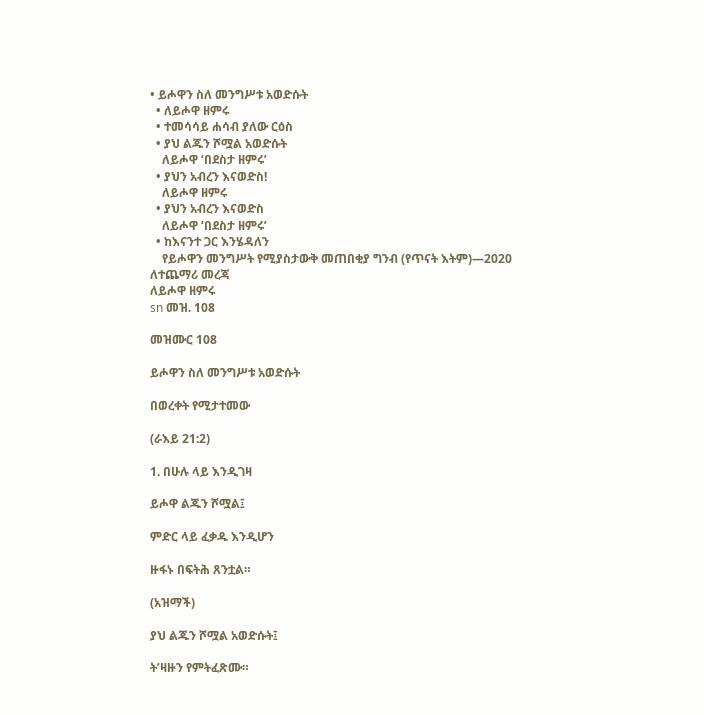• ይሖዋን ስለ መንግሥቱ አወድሱት
  • ለይሖዋ ዘምሩ
  • ተመሳሳይ ሐሳብ ያለው ርዕስ
  • ያህ ልጁን ሾሟል አወድሱት
    ለይሖዋ ‘በደስታ ዘምሩ’
  • ያህን አብረን እናወድስ!
    ለይሖዋ ዘምሩ
  • ያህን አብረን እናወድስ
    ለይሖዋ ‘በደስታ ዘምሩ’
  • ከእናንተ ጋር እንሄዳለን
    የይሖዋን መንግሥት የሚያስታውቅ መጠበቂያ ግንብ (የጥናት እትም)—2020
ለተጨማሪ መረጃ
ለይሖዋ ዘምሩ
sn መዝ. 108

መዝሙር 108

ይሖዋን ስለ መንግሥቱ አወድሱት

በወረቀት የሚታተመው

(ራእይ 21:2)

1. በሁሉ ላይ እንዲገዛ

ይሖዋ ልጁን ሾሟል፤

ምድር ላይ ፈቃዱ እንዲሆን

ዙፋኑ በፍትሕ ጸንቷል።

(አዝማች)

ያህ ልጁን ሾሟል አወድሱት፤

ት’ዛዙን የምትፈጽሙ።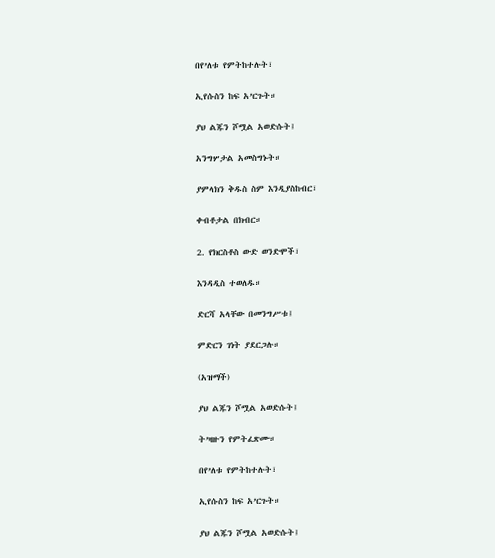በየ’ለቱ የምትከተሉት፣

ኢየሱስን ከፍ አ’ርጉት።

ያህ ልጁን ሾሟል አወድሱት፤

አንግሦታል አመስግኑት።

ያምላክን ቅዱስ ስም እንዲያስከብር፣

ቀብቶታል በክብር።

2. የክርስቶስ ውድ ወንድሞች፣

እንዳዲስ ተወለዱ።

ድርሻ አላቸው በመንግሥቱ፤

ምድርን ገነት ያደርጋሉ።

(አዝማች)

ያህ ልጁን ሾሟል አወድሱት፤

ት’ዛዙን የምትፈጽሙ።

በየ’ለቱ የምትከተሉት፣

ኢየሱስን ከፍ አ’ርጉት።

ያህ ልጁን ሾሟል አወድሱት፤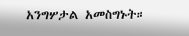አንግሦታል አመስግኑት።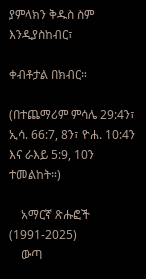ያምላክን ቅዱስ ስም እንዲያስከብር፣

ቀብቶታል በክብር።

(በተጨማሪም ምሳሌ 29:4ን፣ ኢሳ. 66:7, 8ን፣ ዮሐ. 10:4ን እና ራእይ 5:9, 10ን ተመልከት።)

    አማርኛ ጽሑፎች (1991-2025)
    ውጣ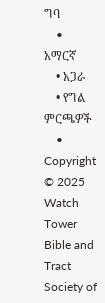ግባ
    • አማርኛ
    • አጋራ
    • የግል ምርጫዎች
    • Copyright © 2025 Watch Tower Bible and Tract Society of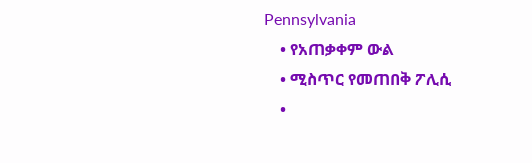Pennsylvania
    • የአጠቃቀም ውል
    • ሚስጥር የመጠበቅ ፖሊሲ
    •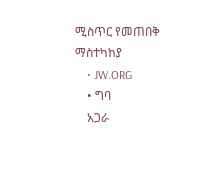ሚስጥር የመጠበቅ ማስተካከያ
    • JW.ORG
    • ግባ
    አጋራ